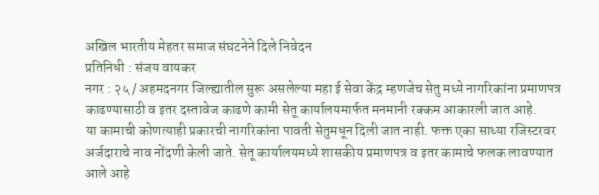अखिल भारतीय मेहतर समाज संघटनेने दिले निवेदन
प्रतिनिधी : संजय वायकर
नगर : २५ / अहमदनगर जिल्ह्यातील सुरू असलेल्या महा ई सेवा केंद्र म्हणजेच सेतु मध्ये नागरिकांना प्रमाणपत्र काढण्यासाठी व इतर दस्तावेज काढणे कामी सेतू कार्यालयमार्फत मनमानी रक्कम आकारली जात आहे.
या कामाची कोणत्याही प्रकारची नागरिकांना पावती सेतुमधून दिली जात नाही. फक्त एका साध्या रजिस्टरवर अर्जदाराचे नाव नोंदणी केली जाते. सेतू कार्यालयमध्ये शासकीय प्रमाणपत्र व इतर कामाचे फलक लावण्यात आले आहे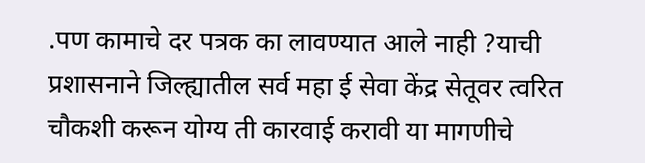.पण कामाचे दर पत्रक का लावण्यात आले नाही ?याची प्रशासनाने जिल्ह्यातील सर्व महा ई सेवा केंद्र सेतूवर त्वरित चौकशी करून योग्य ती कारवाई करावी या मागणीचे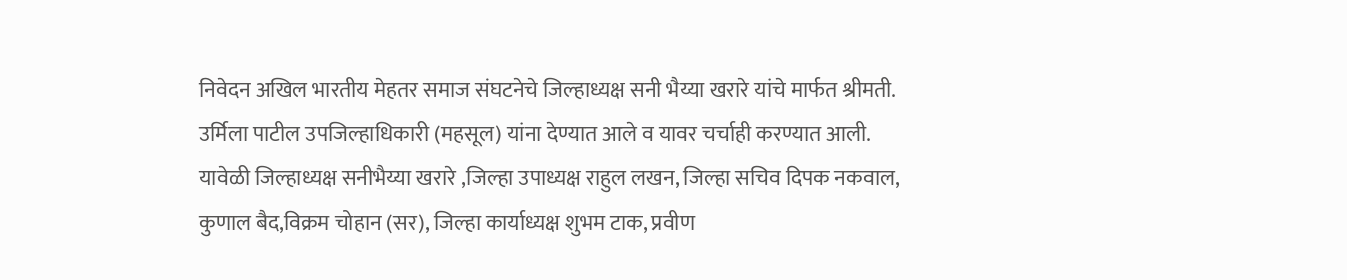निवेदन अखिल भारतीय मेहतर समाज संघटनेचे जिल्हाध्यक्ष सनी भैय्या खरारे यांचे मार्फत श्रीमती. उर्मिला पाटील उपजिल्हाधिकारी (महसूल) यांना देण्यात आले व यावर चर्चाही करण्यात आली.
यावेळी जिल्हाध्यक्ष सनीभैय्या खरारे ,जिल्हा उपाध्यक्ष राहुल लखन, जिल्हा सचिव दिपक नकवाल, कुणाल बैद,विक्रम चोहान (सर), जिल्हा कार्याध्यक्ष शुभम टाक, प्रवीण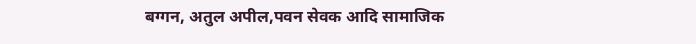बग्गन, अतुल अपील,पवन सेवक आदि सामाजिक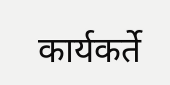कार्यकर्ते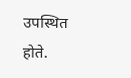उपस्थित होते.